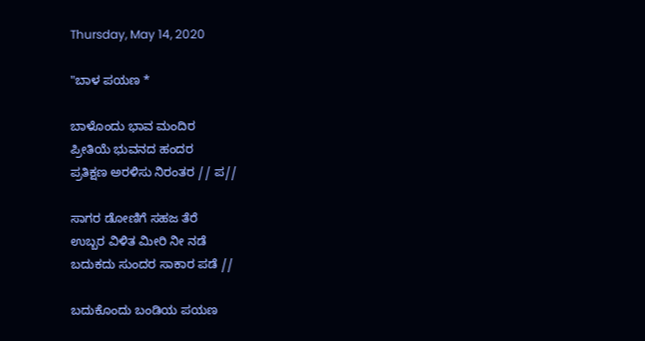Thursday, May 14, 2020

"ಬಾಳ ಪಯಣ *

ಬಾಳೊಂದು ಭಾವ ಮಂದಿರ
ಪ್ರೀತಿಯೆ ಭುವನದ ಹಂದರ
ಪ್ರತಿಕ್ಷಣ ಅರಳಿಸು ನಿರಂತರ // ಪ//

ಸಾಗರ ಡೋಣಿಗೆ ಸಹಜ ತೆರೆ
ಉಬ್ಬರ ವಿಳಿತ ಮೀರಿ ನೀ ನಡೆ
ಬದುಕದು ಸುಂದರ ಸಾಕಾರ ಪಡೆ //

ಬದುಕೊಂದು ಬಂಡಿಯ ಪಯಣ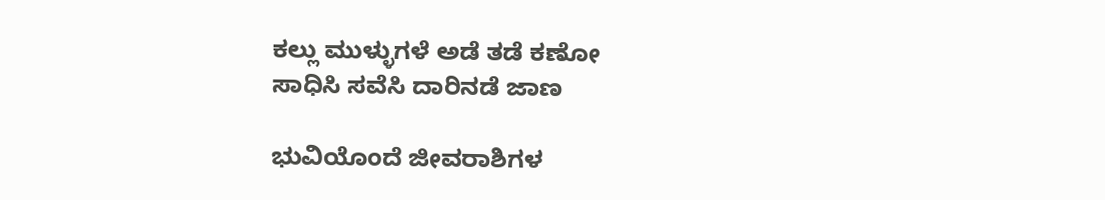ಕಲ್ಲು ಮುಳ್ಳುಗಳೆ ಅಡೆ ತಡೆ ಕಣೋ
ಸಾಧಿಸಿ ಸವೆಸಿ ದಾರಿನಡೆ ಜಾಣ

ಭುವಿಯೊಂದೆ ಜೀವರಾಶಿಗಳ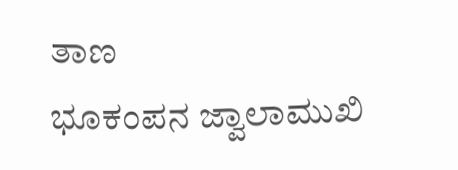ತಾಣ
ಭೂಕಂಪನ ಜ್ವಾಲಾಮುಖಿ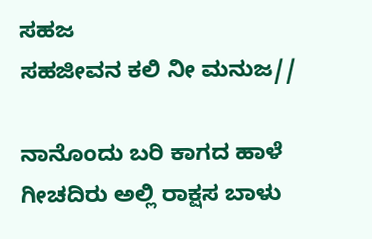ಸಹಜ
ಸಹಜೀವನ ಕಲಿ ನೀ ಮನುಜ//

ನಾನೊಂದು ಬರಿ ಕಾಗದ ಹಾಳೆ
ಗೀಚದಿರು ಅಲ್ಲಿ ರಾಕ್ಷಸ ಬಾಳು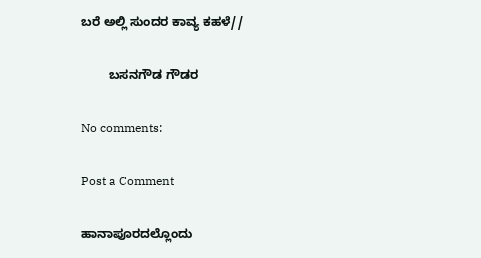ಬರೆ ಅಲ್ಲಿ ಸುಂದರ ಕಾವ್ಯ ಕಹಳೆ//

        ಬಸನಗೌಡ ಗೌಡರ

No comments:

Post a Comment

ಹಾನಾಪೂರದಲ್ಲೊಂದು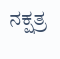ನಕ್ಷತ್ರ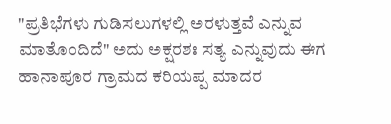"ಪ್ರತಿಭೆಗಳು ಗುಡಿಸಲುಗಳಲ್ಲಿ ಅರಳುತ್ತವೆ ಎನ್ನುವ ಮಾತೊಂದಿದೆ" ಅದು ಅಕ್ಷರಶಃ ಸತ್ಯ ಎನ್ನುವುದು ಈಗ  ಹಾನಾಪೂರ ಗ್ರಾಮದ ಕರಿಯಪ್ಪ ಮಾದರ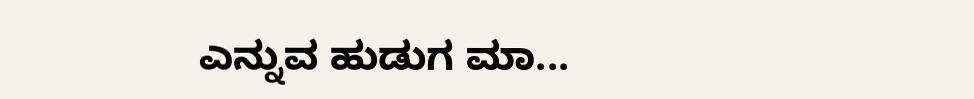ಎನ್ನುವ ಹುಡುಗ ಮಾ...